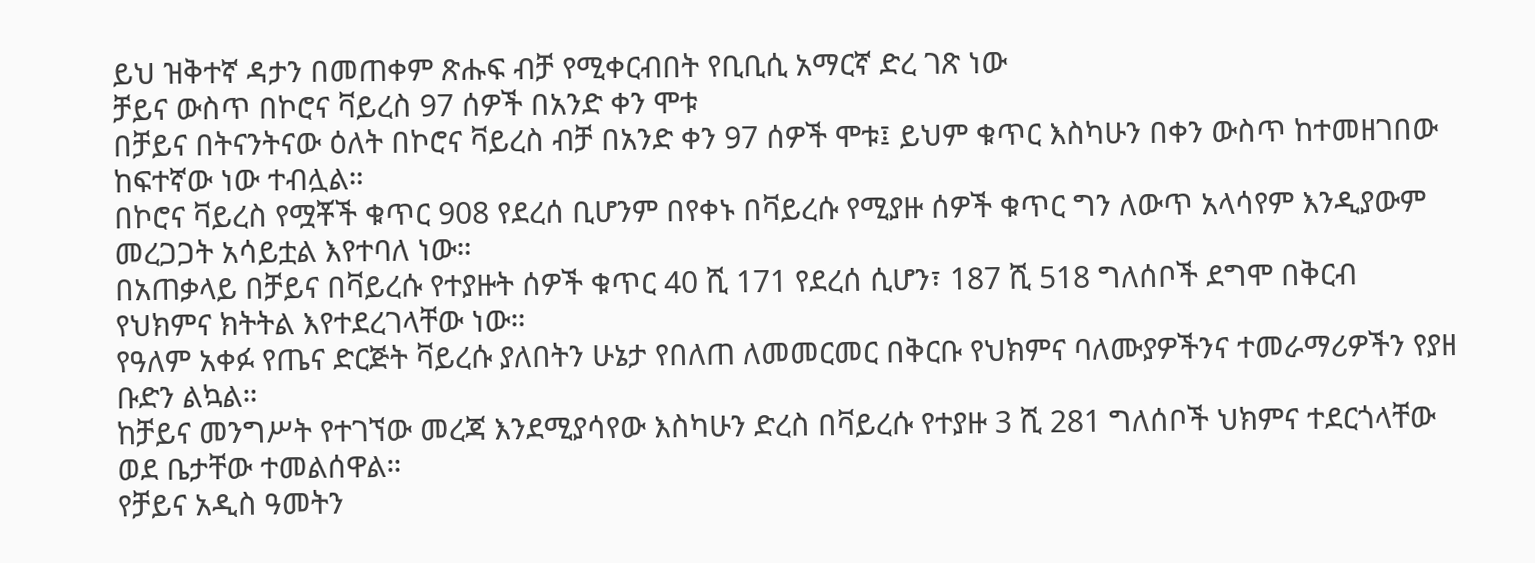ይህ ዝቅተኛ ዳታን በመጠቀም ጽሑፍ ብቻ የሚቀርብበት የቢቢሲ አማርኛ ድረ ገጽ ነው
ቻይና ውስጥ በኮሮና ቫይረስ 97 ሰዎች በአንድ ቀን ሞቱ
በቻይና በትናንትናው ዕለት በኮሮና ቫይረስ ብቻ በአንድ ቀን 97 ሰዎች ሞቱ፤ ይህም ቁጥር እስካሁን በቀን ውስጥ ከተመዘገበው ከፍተኛው ነው ተብሏል።
በኮሮና ቫይረስ የሟቾች ቁጥር 908 የደረሰ ቢሆንም በየቀኑ በቫይረሱ የሚያዙ ሰዎች ቁጥር ግን ለውጥ አላሳየም እንዲያውም መረጋጋት አሳይቷል እየተባለ ነው።
በአጠቃላይ በቻይና በቫይረሱ የተያዙት ሰዎች ቁጥር 40 ሺ 171 የደረሰ ሲሆን፣ 187 ሺ 518 ግለሰቦች ደግሞ በቅርብ የህክምና ክትትል እየተደረገላቸው ነው።
የዓለም አቀፉ የጤና ድርጅት ቫይረሱ ያለበትን ሁኔታ የበለጠ ለመመርመር በቅርቡ የህክምና ባለሙያዎችንና ተመራማሪዎችን የያዘ ቡድን ልኳል።
ከቻይና መንግሥት የተገኘው መረጃ እንደሚያሳየው እስካሁን ድረስ በቫይረሱ የተያዙ 3 ሺ 281 ግለሰቦች ህክምና ተደርጎላቸው ወደ ቤታቸው ተመልሰዋል።
የቻይና አዲስ ዓመትን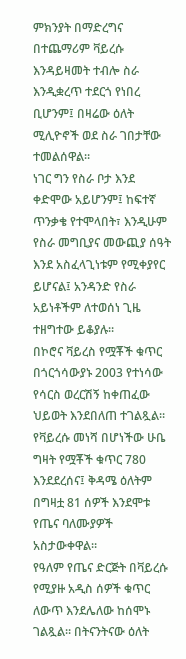ምክንያት በማድረግና በተጨማሪም ቫይረሱ እንዳይዛመት ተብሎ ስራ እንዲቋረጥ ተደርጎ የነበረ ቢሆንም፤ በዛሬው ዕለት ሚሊዮኖች ወደ ስራ ገበታቸው ተመልሰዋል።
ነገር ግን የስራ ቦታ እንደ ቀድሞው አይሆንም፤ ከፍተኛ ጥንቃቄ የተሞላበት፣ እንዲሁም የስራ መግቢያና መውጪያ ሰዓት እንደ አስፈላጊነቱም የሚቀያየር ይሆናል፤ አንዳንድ የስራ አይነቶችም ለተወሰነ ጊዜ ተዘግተው ይቆያሉ።
በኮሮና ቫይረስ የሟቾች ቁጥር በጎርጎሳውያኑ 2003 የተነሳው የሳርስ ወረርሽኝ ከቀጠፈው ህይወት እንደበለጠ ተገልጿል።
የቫይረሱ መነሻ በሆነችው ሁቤ ግዛት የሟቾች ቁጥር 780 እንደደረሰና፤ ቅዳሜ ዕለትም በግዛቷ 81 ሰዎች እንደሞቱ የጤና ባለሙያዎች አስታውቀዋል።
የዓለም የጤና ድርጅት በቫይረሱ የሚያዙ አዲስ ሰዎች ቁጥር ለውጥ እንደሌለው ከሰሞኑ ገልጿል። በትናንትናው ዕለት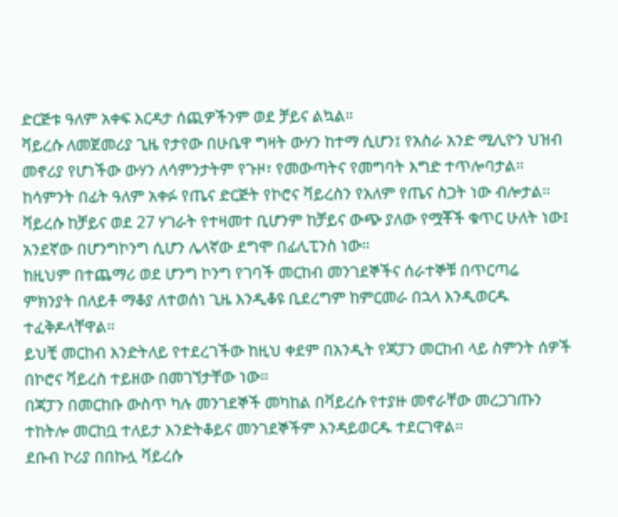ድርጅቱ ዓለም አቀፍ እርዳታ ሰጪዎችንም ወደ ቻይና ልኳል።
ቫይረሱ ለመጀመሪያ ጊዜ የታየው በሁቤዋ ግዛት ውሃን ከተማ ሲሆን፤ የአስራ አንድ ሚሊዮን ህዝብ መኖሪያ የሆነችው ውሃን ለሳምንታትም የጉዞ፣ የመውጣትና የመግባት እግድ ተጥሎባታል።
ከሳምንት በፊት ዓለም አቀፉ የጤና ድርጅት የኮሮና ቫይረስን የአለም የጤና ስጋት ነው ብሎታል።
ቫይረሱ ከቻይና ወደ 27 ሃገራት የተዛመተ ቢሆንም ከቻይና ውጭ ያለው የሟቾች ቁጥር ሁለት ነው፤ አንደኛው በሆንግኮንግ ሲሆን ሌላኛው ደግሞ በፊሊፒንስ ነው።
ከዚህም በተጨማሪ ወደ ሆንግ ኮንግ የገባች መርከብ መንገደኞችና ሰራተኞቹ በጥርጣሬ ምክንያት በለይቶ ማቆያ ለተወሰነ ጊዜ እንዲቆዩ ቢደረግም ከምርመራ በኋላ እንዲወርዱ ተፈቅዶላቸዋል።
ይህቺ መርከብ እንድትለይ የተደረገችው ከዚህ ቀደም በአንዲት የጃፓን መርከብ ላይ ስምንት ሰዎች በኮሮና ቫይረስ ተይዘው በመገኘታቸው ነው።
በጃፓን በመርከቡ ውስጥ ካሉ መንገደኞች መካከል በቫይረሱ የተያዙ መኖራቸው መረጋገጡን ተከትሎ መርከቧ ተለይታ እንድትቆይና መንገደኞችም እንዳይወርዱ ተደርገዋል።
ደቡብ ኮሪያ በበኩሏ ቫይረሱ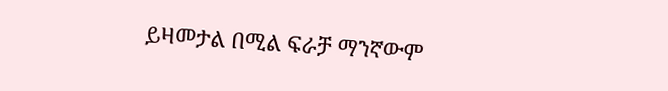ይዛመታል በሚል ፍራቻ ማንኛውም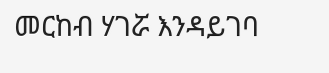መርከብ ሃገሯ እንዳይገባ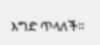እግድ ጥላለች።